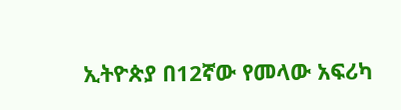ኢትዮጵያ በ12ኛው የመላው አፍሪካ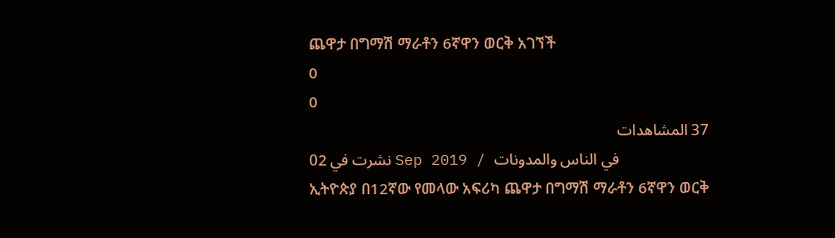ጨዋታ በግማሽ ማራቶን 6ኛዋን ወርቅ አገኘች
0
0
37 المشاهدات
نشرت في 02 Sep 2019 / في الناس والمدونات
ኢትዮጵያ በ12ኛው የመላው አፍሪካ ጨዋታ በግማሽ ማራቶን 6ኛዋን ወርቅ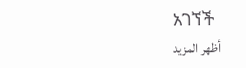አገኘች
أظهر المزيد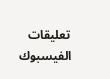تعليقات الفيسبوك